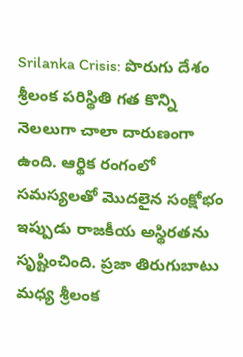Srilanka Crisis: పొరుగు దేశం శ్రీలంక పరిస్థితి గత కొన్ని నెలలుగా చాలా దారుణంగా ఉంది. ఆర్థిక రంగంలో సమస్యలతో మొదలైన సంక్షోభం ఇప్పుడు రాజకీయ అస్థిరతను సృష్టించింది. ప్రజా తిరుగుబాటు మధ్య శ్రీలంక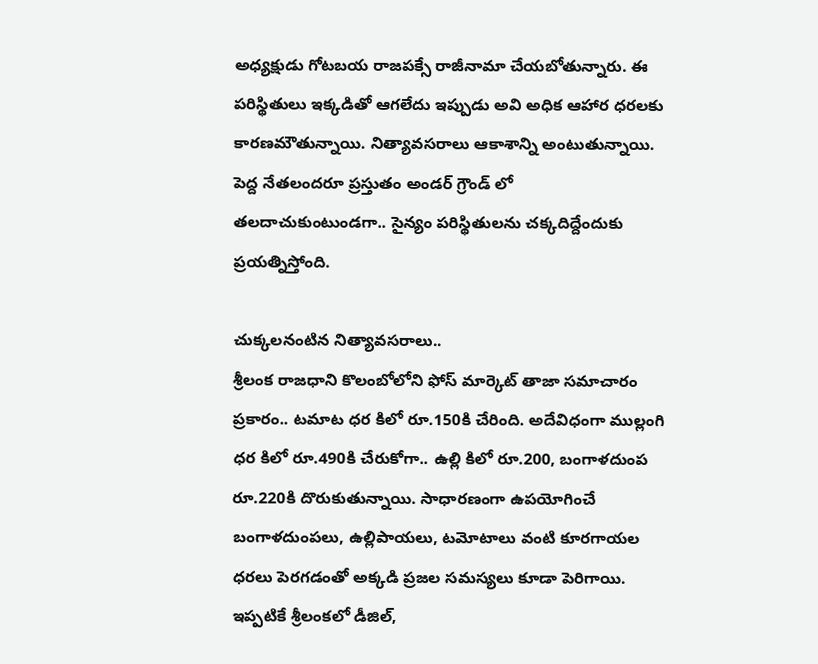అధ్యక్షుడు గోటబయ రాజపక్సే రాజీనామా చేయబోతున్నారు. ఈ పరిస్థితులు ఇక్కడితో ఆగలేదు ఇప్పుడు అవి అధిక ఆహార ధరలకు కారణమౌతున్నాయి. నిత్యావసరాలు ఆకాశాన్ని అంటుతున్నాయి. పెద్ద నేతలందరూ ప్రస్తుతం అండర్ గ్రౌండ్ లో తలదాచుకుంటుండగా.. సైన్యం పరిస్థితులను చక్కదిద్దేందుకు ప్రయత్నిస్తోంది.

చుక్కలనంటిన నిత్యావసరాలు..
శ్రీలంక రాజధాని కొలంబోలోని ఫోస్ మార్కెట్ తాజా సమాచారం ప్రకారం.. టమాట ధర కిలో రూ.150కి చేరింది. అదేవిధంగా ముల్లంగి ధర కిలో రూ.490కి చేరుకోగా.. ఉల్లి కిలో రూ.200, బంగాళదుంప రూ.220కి దొరుకుతున్నాయి. సాధారణంగా ఉపయోగించే బంగాళదుంపలు, ఉల్లిపాయలు, టమోటాలు వంటి కూరగాయల ధరలు పెరగడంతో అక్కడి ప్రజల సమస్యలు కూడా పెరిగాయి. ఇప్పటికే శ్రీలంకలో డీజిల్,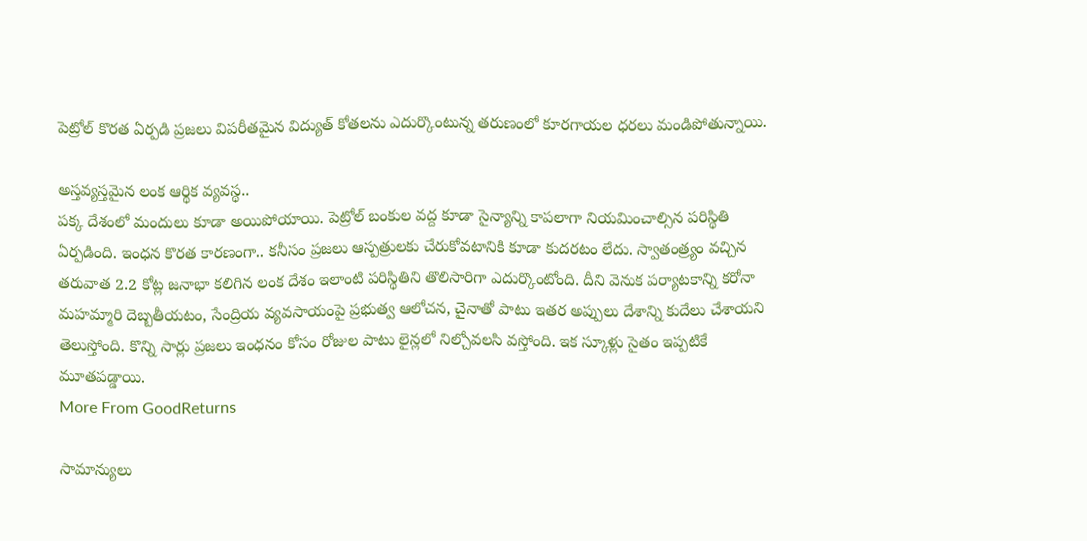పెట్రోల్ కొరత ఏర్పడి ప్రజలు విపరీతమైన విద్యుత్ కోతలను ఎదుర్కొంటున్న తరుణంలో కూరగాయల ధరలు మండిపోతున్నాయి.

అస్తవ్యస్తమైన లంక ఆర్థిక వ్యవస్థ..
పక్క దేశంలో మందులు కూడా అయిపోయాయి. పెట్రోల్ బంకుల వద్ద కూడా సైన్యాన్ని కాపలాగా నియమించాల్సిన పరిస్థితి ఏర్పడింది. ఇంధన కొరత కారణంగా.. కనీసం ప్రజలు ఆస్పత్రులకు చేరుకోవటానికి కూడా కుదరటం లేదు. స్వాతంత్ర్యం వచ్చిన తరువాత 2.2 కోట్ల జనాభా కలిగిన లంక దేశం ఇలాంటి పరిస్థితిని తొలిసారిగా ఎదుర్కొంటోంది. దీని వెనుక పర్యాటకాన్ని కరోనా మహమ్మారి దెబ్బతీయటం, సేంద్రియ వ్యవసాయంపై ప్రభుత్వ ఆలోచన, చైనాతో పాటు ఇతర అప్పులు దేశాన్ని కుదేలు చేశాయని తెలుస్తోంది. కొన్ని సార్లు ప్రజలు ఇంధనం కోసం రోజుల పాటు లైన్లలో నిల్చోవలసి వస్తోంది. ఇక స్కూళ్లు సైతం ఇప్పటికే మూతపడ్డాయి.
More From GoodReturns

సామాన్యులు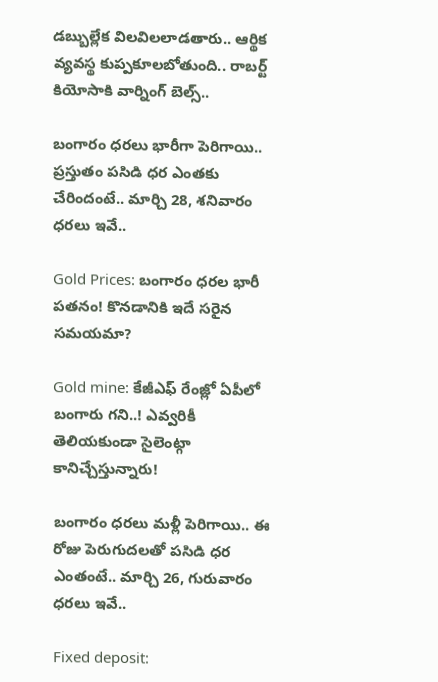డబ్బుల్లేక విలవిలలాడతారు.. ఆర్థిక వ్యవస్థ కుప్పకూలబోతుంది.. రాబర్ట్ కియోసాకి వార్నింగ్ బెల్స్..

బంగారం ధరలు భారీగా పెరిగాయి.. ప్రస్తుతం పసిడి ధర ఎంతకు చేరిందంటే.. మార్చి 28, శనివారం ధరలు ఇవే..

Gold Prices: బంగారం ధరల భారీ పతనం! కొనడానికి ఇదే సరైన సమయమా?

Gold mine: కేజీఎఫ్ రేంజ్లో ఏపీలో బంగారు గని..! ఎవ్వరికీ తెలియకుండా సైలెంట్గా కానిచ్చేస్తున్నారు!

బంగారం ధరలు మళ్లీ పెరిగాయి.. ఈ రోజు పెరుగుదలతో పసిడి ధర ఎంతంటే.. మార్చి 26, గురువారం ధరలు ఇవే..

Fixed deposit: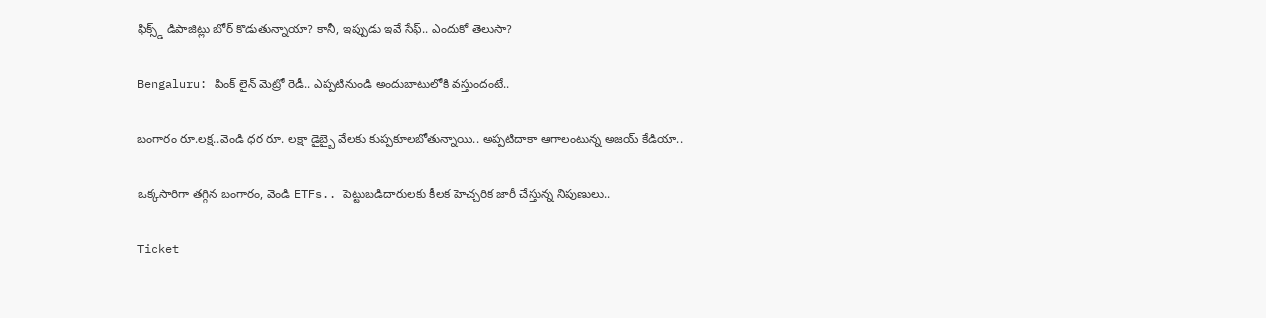ఫిక్స్డ్ డిపాజిట్లు బోర్ కొడుతున్నాయా? కానీ, ఇప్పుడు ఇవే సేఫ్.. ఎందుకో తెలుసా?

Bengaluru: పింక్ లైన్ మెట్రో రెడీ.. ఎప్పటినుండి అందుబాటులోకి వస్తుందంటే..

బంగారం రూ.లక్ష..వెండి ధర రూ. లక్షా డైబ్బై వేలకు కుప్పకూలబోతున్నాయి.. అప్పటిదాకా ఆగాలంటున్న అజయ్ కేడియా..

ఒక్కసారిగా తగ్గిన బంగారం, వెండి ETFs.. పెట్టుబడిదారులకు కీలక హెచ్చరిక జారీ చేస్తున్న నిపుణులు..

Ticket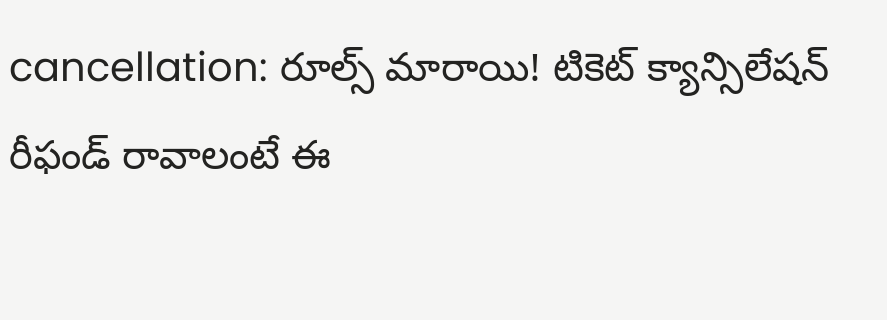cancellation: రూల్స్ మారాయి! టికెట్ క్యాన్సిలేషన్ రీఫండ్ రావాలంటే ఈ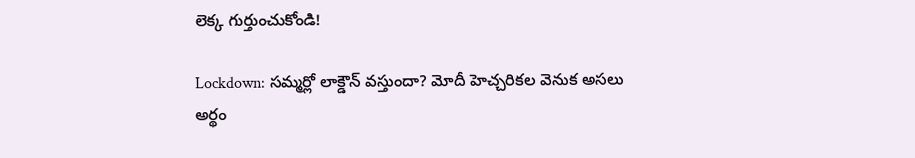లెక్క గుర్తుంచుకోండి!

Lockdown: సమ్మర్లో లాక్డౌన్ వస్తుందా? మోదీ హెచ్చరికల వెనుక అసలు అర్థం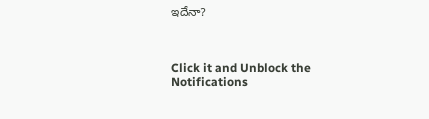ఇదేనా?



Click it and Unblock the Notifications